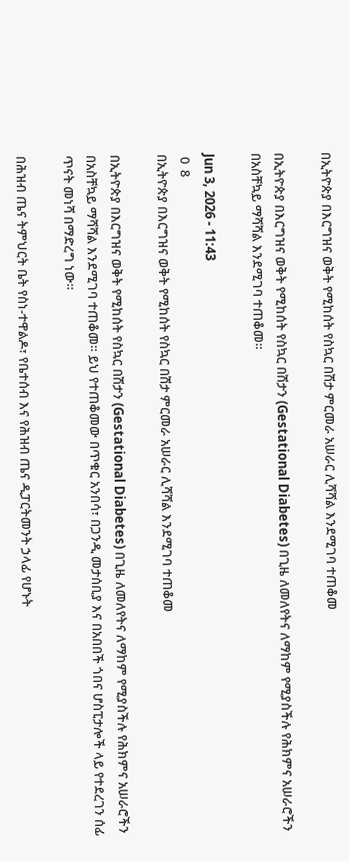በኢትዮጵያ በእርግዝና ወቅት የሚከሰት የስኳር በሽታ ምርመራ አሠራር ሊሻሻል እንደሚገባ ተጠቆመ

በኢትዮጵያ በእርግዝና ወቅት የሚከሰት የስኳር በሽታን (Gestational Diabetes) በጊዜ ለመለየትና ለማከም የሚያስችሉ የሕክምና አሠራሮችን በአስቸኳይ ማሻሻል እንደሚገባ ተጠቆመ።

Jun 3, 2026 - 11:43
 0  8
በኢትዮጵያ በእርግዝና ወቅት የሚከሰት የስኳር በሽታ ምርመራ አሠራር ሊሻሻል እንደሚገባ ተጠቆመ

በኢትዮጵያ በእርግዝና ወቅት የሚከሰት የስኳር በሽታን (Gestational Diabetes) በጊዜ ለመለየትና ለማከም የሚያስችሉ የሕክምና አሠራሮችን በአስቸኳይ ማሻሻል እንደሚገባ ተጠቆመ። ይህ የተጠቆመው በጥቁር አንበሳ፣ በጋንዲ መታሰቢያ እና በአበበች ጎበና ሆስፒታሎች ላይ የተደረገን ሰፊ ጥናት መነሻ በማድረግ ነው።

በሕዝብ ጤና ትምህርት ቤት የስነ-ተዋልዶ፣ የቤተሰብ እና የሕዝብ ጤና ዲፓርትመንት ኃላፊ የሆኑት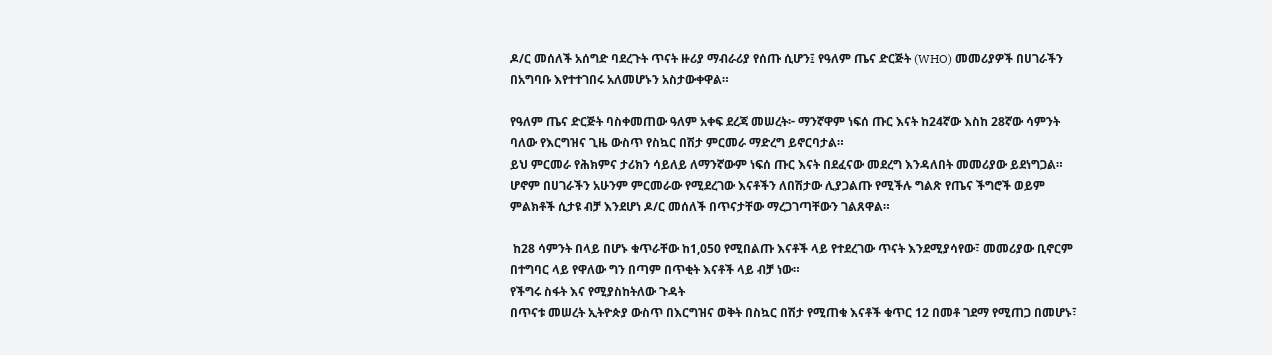ዶ/ር መሰለች አሰግድ ባደረጉት ጥናት ዙሪያ ማብራሪያ የሰጡ ሲሆን፤ የዓለም ጤና ድርጅት (WHO) መመሪያዎች በሀገራችን በአግባቡ እየተተገበሩ አለመሆኑን አስታውቀዋል።

የዓለም ጤና ድርጅት ባስቀመጠው ዓለም አቀፍ ደረጃ መሠረት፦ ማንኛዋም ነፍሰ ጡር እናት ከ24ኛው እስከ 28ኛው ሳምንት ባለው የእርግዝና ጊዜ ውስጥ የስኳር በሽታ ምርመራ ማድረግ ይኖርባታል።
ይህ ምርመራ የሕክምና ታሪክን ሳይለይ ለማንኛውም ነፍሰ ጡር እናት በደፈናው መደረግ እንዳለበት መመሪያው ይደነግጋል።
ሆኖም በሀገራችን አሁንም ምርመራው የሚደረገው እናቶችን ለበሽታው ሊያጋልጡ የሚችሉ ግልጽ የጤና ችግሮች ወይም ምልክቶች ሲታዩ ብቻ እንደሆነ ዶ/ር መሰለች በጥናታቸው ማረጋገጣቸውን ገልጸዋል።

 ከ28 ሳምንት በላይ በሆኑ ቁጥራቸው ከ1,050 የሚበልጡ እናቶች ላይ የተደረገው ጥናት እንደሚያሳየው፣ መመሪያው ቢኖርም በተግባር ላይ የዋለው ግን በጣም በጥቂት እናቶች ላይ ብቻ ነው።
የችግሩ ስፋት እና የሚያስከትለው ጉዳት
በጥናቱ መሠረት ኢትዮጵያ ውስጥ በእርግዝና ወቅት በስኳር በሽታ የሚጠቁ እናቶች ቁጥር 12 በመቶ ገደማ የሚጠጋ በመሆኑ፣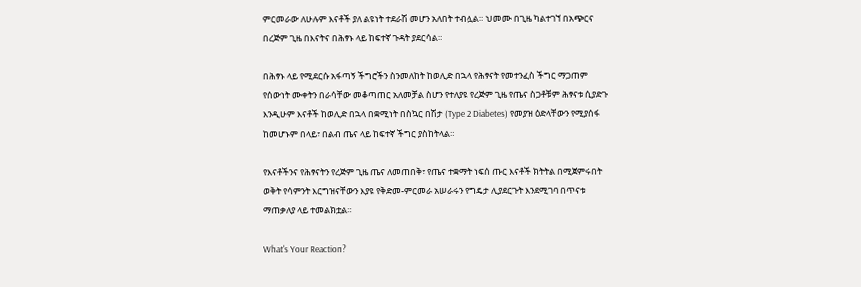ምርመራው ለሁሉም እናቶች ያለ ልዩነት ተደራሽ መሆን አለበት ተብሏል። ህመሙ በጊዜ ካልተገኘ በአጭርና በረጅም ጊዜ በእናትና በሕፃኑ ላይ ከፍተኛ ጉዳት ያደርሳል።

በሕፃኑ ላይ የሚደርሱ አፋጣኝ ችግሮችን ስንመለከት ከወሊድ በኋላ የሕፃናት የመተንፈስ ችግር ማጋጠም
የሰውነት ሙቀትን በራሳቸው መቆጣጠር አለመቻል ስሆን የተለያዩ የረጅም ጊዜ የጤና ስጋቶቹም ሕፃናቱ ሲያድጉ እንዲሁም እናቶች ከወሊድ በኋላ በቋሚነት በስኳር በሽታ (Type 2 Diabetes) የመያዝ ዕድላቸውን የሚያሰፋ ከመሆኑም በላይ፣ በልብ ጤና ላይ ከፍተኛ ችግር ያስከትላል።

የእናቶችንና የሕፃናትን የረጅም ጊዜ ጤና ለመጠበቅ፣ የጤና ተቋማት ነፍሰ ጡር እናቶች ክትትል በሚጀምሩበት ወቅት የሳምንት እርግዝናቸውን እያዩ የቅድመ-ምርመራ አሠራሩን የግዴታ ሊያደርጉት እንደሚገባ በጥናቱ ማጠቃለያ ላይ ተመልክቷል።

What's Your Reaction?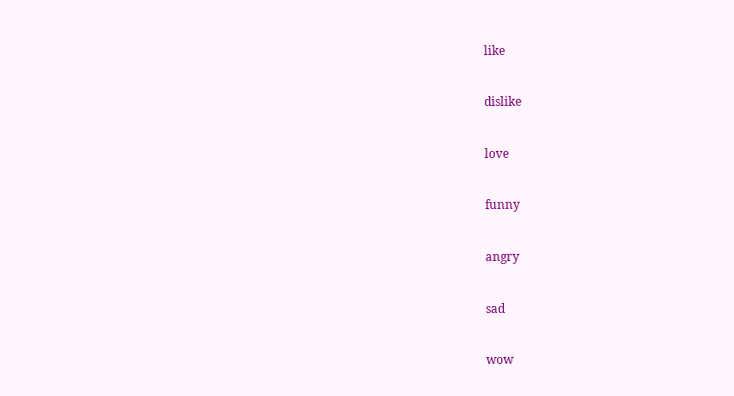like

dislike

love

funny

angry

sad

wow